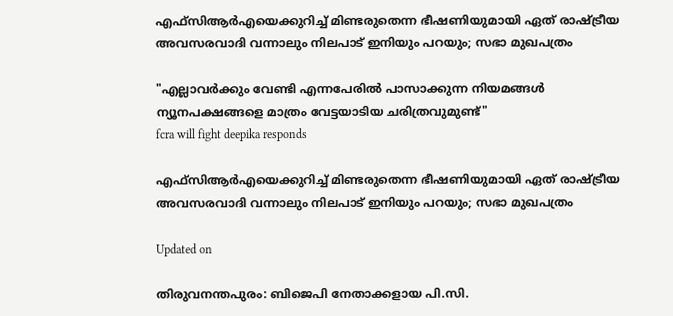എഫ്സിആർഎയെക്കുറിച്ച് മിണ്ടരുതെന്ന ഭീഷണിയുമായി ഏത് രാഷ്ട്രീയ അവസരവാദി വന്നാലും നിലപാട് ഇനിയും പറയും; സഭാ മുഖപത്രം

"എല്ലാവർക്കും വേണ്ടി എന്നപേരിൽ പാസാക്കുന്ന നിയമങ്ങൾ ന്യൂനപക്ഷങ്ങളെ മാത്രം വേട്ടയാടിയ ചരിത്രവുമുണ്ട്"
fcra will fight deepika responds

എഫ്സിആർഎയെക്കുറിച്ച് മിണ്ടരുതെന്ന ഭീഷണിയുമായി ഏത് രാഷ്ട്രീയ അവസരവാദി വന്നാലും നിലപാട് ഇനിയും പറയും; സഭാ മുഖപത്രം

Updated on

തിരുവനന്തപുരം: ബിജെപി നേതാക്കളായ പി.സി.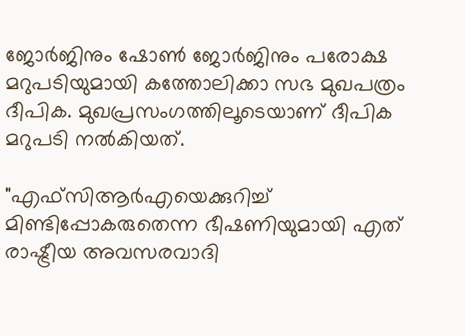ജോർജിനും ഷോൺ ജോർജിനും പരോക്ഷ മറുപടിയുമായി കത്തോലിക്കാ സഭ മുഖപത്രം ദീപിക. മുഖപ്രസംഗത്തിലൂടെയാണ് ദീപിക മറുപടി നൽകിയത്.

"എഫ്സിആർഎയെക്കുറിച്ച് മിണ്ടിപ്പോകരുതെന്ന ഭീഷണിയുമായി എത് രാഷ്ട്രീയ അവസരവാദി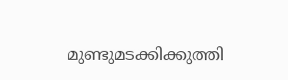മുണ്ടുമടക്കിക്കുത്തി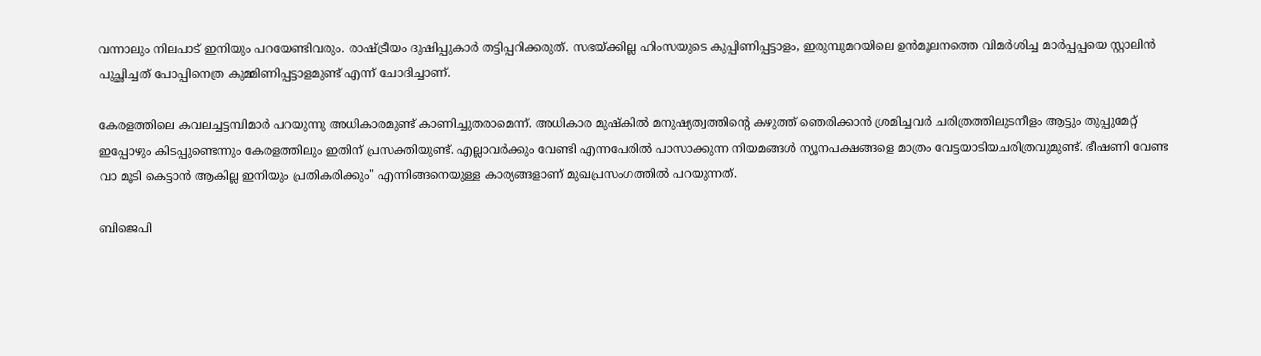വന്നാലും നിലപാട് ഇനിയും പറയേണ്ടിവരും. രാഷ്ട്രീയം ദുഷിപ്പുകാർ തട്ടിപ്പറിക്കരുത്. സഭയ്ക്കില്ല ഹിംസയുടെ കുപ്പിണിപ്പട്ടാളം, ഇരുമ്പുമറയിലെ ഉൻമൂലനത്തെ വിമർശിച്ച മാർപ്പപ്പയെ സ്റ്റാലിൻ പുച്ഛിച്ചത് പോപ്പിനെത്ര കുമ്മിണിപ്പട്ടാളമുണ്ട് എന്ന് ചോദിച്ചാണ്.

കേരളത്തിലെ കവലച്ചട്ടമ്പിമാർ പറയുന്നു അധികാരമുണ്ട് കാണിച്ചുതരാമെന്ന്. അധികാര മുഷ്കിൽ മനുഷ്യത്വത്തിന്‍റെ കഴുത്ത് ഞെരിക്കാൻ ശ്രമിച്ചവർ ചരിത്രത്തിലുടനീളം ആട്ടും തുപ്പുമേറ്റ് ഇപ്പോഴും കിടപ്പുണ്ടെന്നും കേരളത്തിലും ഇതിന് പ്രസക്തിയുണ്ട്. എല്ലാവർക്കും വേണ്ടി എന്നപേരിൽ പാസാക്കുന്ന നിയമങ്ങൾ ന്യൂനപക്ഷങ്ങളെ മാത്രം വേട്ടയാടിയചരിത്രവുമുണ്ട്. ഭീഷണി വേണ്ട വാ മൂടി കെട്ടാൻ ആകില്ല ഇനിയും പ്രതികരിക്കും" എന്നിങ്ങനെയുള്ള കാര്യങ്ങളാണ് മുഖപ്രസംഗത്തിൽ പറയുന്നത്.

ബിജെപി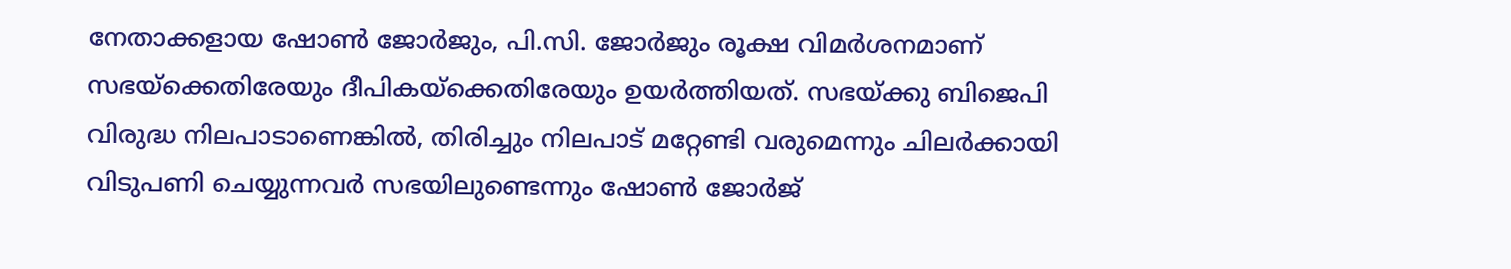നേതാക്കളായ ഷോൺ ജോർജും, പി.സി. ജോർജും രൂക്ഷ വിമർശനമാണ് സഭയ്ക്കെതിരേയും ദീപികയ്ക്കെതിരേയും ഉയർത്തിയത്. സഭയ്ക്കു ബിജെപി വിരുദ്ധ നിലപാടാണെങ്കിൽ, തിരിച്ചും നിലപാട് മറ്റേണ്ടി വരുമെന്നും ചിലർക്കായി വിടുപണി ചെയ്യുന്നവർ സഭയിലുണ്ടെന്നും ഷോൺ ജോർജ്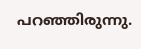പറഞ്ഞിരുന്നു.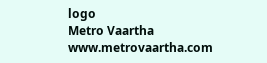logo
Metro Vaartha
www.metrovaartha.com